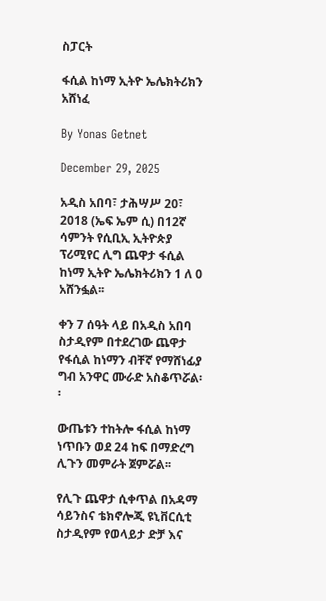ስፓርት

ፋሲል ከነማ ኢትዮ ኤሌክትሪክን አሸነፈ

By Yonas Getnet

December 29, 2025

አዲስ አበባ፣ ታሕሣሥ 20፣ 2018 (ኤፍ ኤም ሲ) በ12ኛ ሳምንት የሲቢኢ ኢትዮጵያ ፕሪሚየር ሊግ ጨዋታ ፋሲል ከነማ ኢትዮ ኤሌክትሪክን 1 ለ 0 አሸንፏል፡፡

ቀን 7 ሰዓት ላይ በአዲስ አበባ ስታዲየም በተደረገው ጨዋታ የፋሲል ከነማን ብቸኛ የማሸነፊያ ግብ አንዋር ሙራድ አስቆጥሯል፡፡

ውጤቱን ተከትሎ ፋሲል ከነማ ነጥቡን ወደ 24 ከፍ በማድረግ ሊጉን መምራት ጀምሯል፡፡

የሊጉ ጨዋታ ሲቀጥል በአዳማ ሳይንስና ቴክኖሎጂ ዩኒቨርሲቲ ስታዲየም የወላይታ ድቻ እና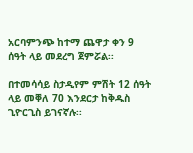አርባምንጭ ከተማ ጨዋታ ቀን 9 ሰዓት ላይ መደረግ ጀምሯል፡፡

በተመሳሳይ ስታዲየም ምሽት 12 ሰዓት ላይ መቐለ 70 እንደርታ ከቅዱስ ጊዮርጊስ ይገናኛሉ፡፡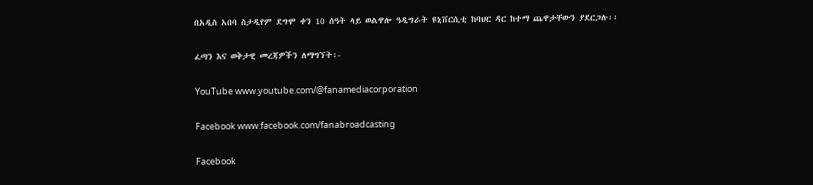በአዲስ አበባ ስታዲየም ደግሞ ቀን 10 ሰዓት ላይ ወልዋሎ ዓዲግራት ዩኒቨርሲቲ ከባህር ዳር ከተማ ጨዋታቸውን ያደርጋሉ፡፡

ፈጣን እና ወቅታዊ መረጃዎችን ለማግኘት፡-

YouTube www.youtube.com/@fanamediacorporation

Facebook www.facebook.com/fanabroadcasting

Facebook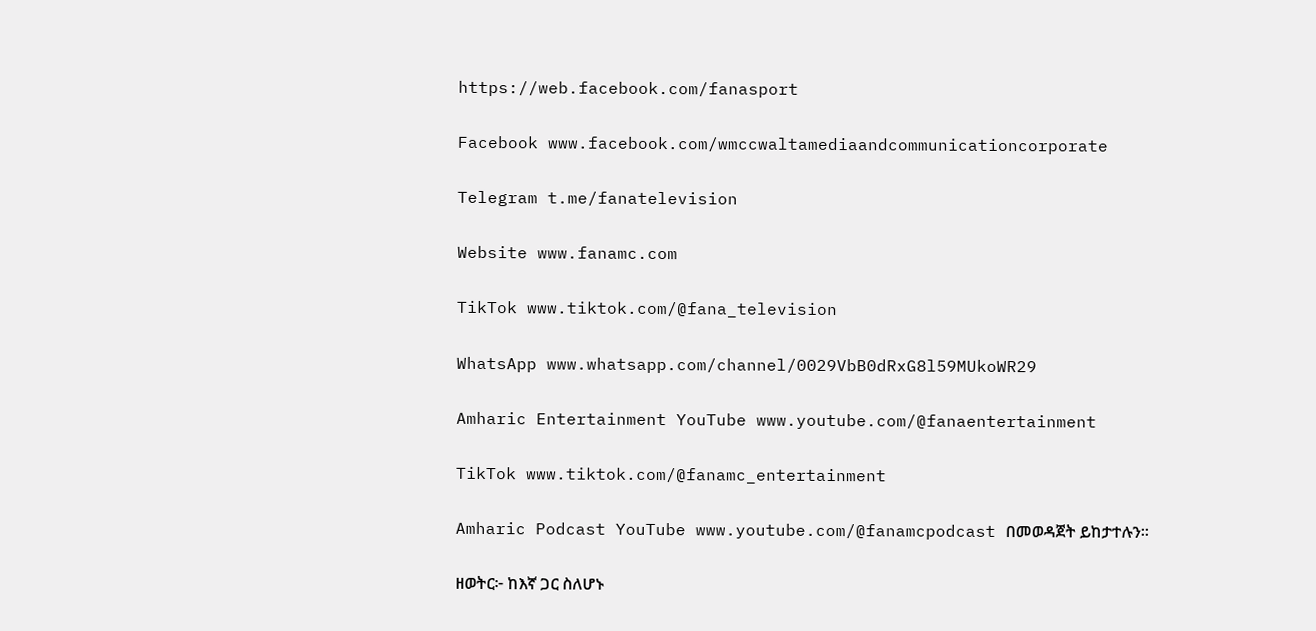https://web.facebook.com/fanasport

Facebook www.facebook.com/wmccwaltamediaandcommunicationcorporate

Telegram t.me/fanatelevision

Website www.fanamc.com

TikTok www.tiktok.com/@fana_television

WhatsApp www.whatsapp.com/channel/0029VbB0dRxG8l59MUkoWR29

Amharic Entertainment YouTube www.youtube.com/@fanaentertainment

TikTok www.tiktok.com/@fanamc_entertainment

Amharic Podcast YouTube www.youtube.com/@fanamcpodcast በመወዳጀት ይከታተሉን፡፡

ዘወትር፦ ከእኛ ጋር ስለሆኑ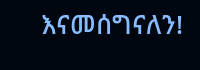እናመሰግናለን!